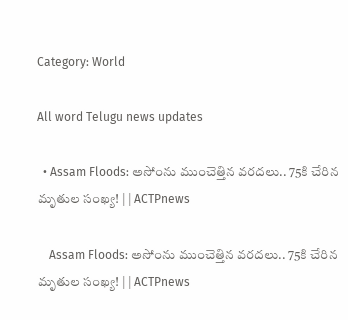Category: World

All word Telugu news updates

  • Assam Floods: అసోంను ముంచెత్తిన వరదలు.. 75కి చేరిన మృతుల సంఖ్య! | | ACTPnews

    Assam Floods: అసోంను ముంచెత్తిన వరదలు.. 75కి చేరిన మృతుల సంఖ్య! | | ACTPnews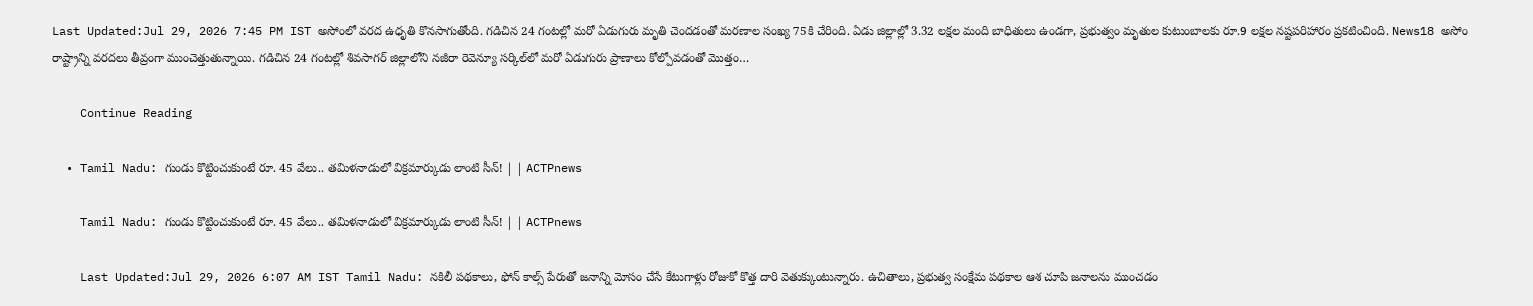Last Updated:Jul 29, 2026 7:45 PM IST అసోంలో వరద ఉధృతి కొనసాగుతోంది. గడిచిన 24 గంటల్లో మరో ఏడుగురు మృతి చెందడంతో మరణాల సంఖ్య 75కి చేరింది. ఏడు జిల్లాల్లో 3.32 లక్షల మంది బాధితులు ఉండగా, ప్రభుత్వం మృతుల కుటుంబాలకు రూ.9 లక్షల నష్టపరిహారం ప్రకటించింది. News18 అసోం రాష్ట్రాన్ని వరదలు తీవ్రంగా ముంచెత్తుతున్నాయి. గడిచిన 24 గంటల్లో శివసాగర్ జిల్లాలోని నజీరా రెవెన్యూ సర్కిల్‌లో మరో ఏడుగురు ప్రాణాలు కోల్పోవడంతో మొత్తం…

    Continue Reading

  • Tamil Nadu: గుండు కొట్టించుకుంటే రూ. 45 వేలు.. తమిళనాడులో విక్రమార్కుడు లాంటి సీన్! | | ACTPnews

    Tamil Nadu: గుండు కొట్టించుకుంటే రూ. 45 వేలు.. తమిళనాడులో విక్రమార్కుడు లాంటి సీన్! | | ACTPnews

    Last Updated:Jul 29, 2026 6:07 AM IST Tamil Nadu: నకిలీ పథకాలు, ఫోన్ కాల్స్ పేరుతో జనాన్ని మోసం చేసే కేటుగాళ్లు రోజుకో కొత్త దారి వెతుక్కుంటున్నారు. ఉచితాలు, ప్రభుత్వ సంక్షేమ పథకాల ఆశ చూపి జనాలను ముంచడం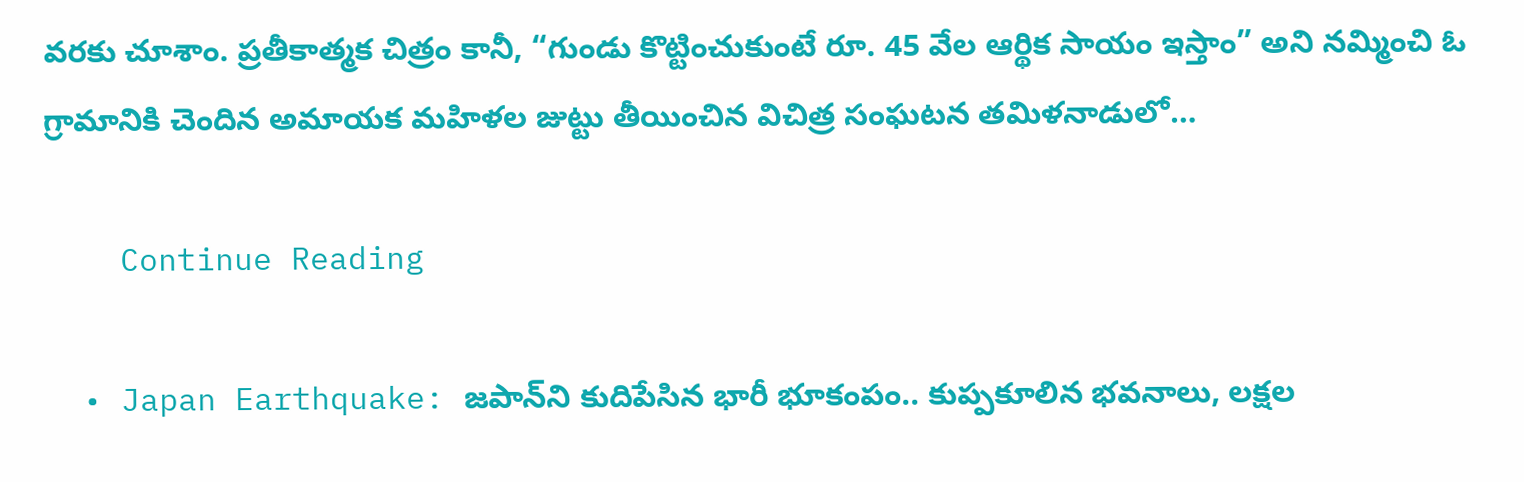వరకు చూశాం. ప్రతీకాత్మక చిత్రం కానీ, “గుండు కొట్టించుకుంటే రూ. 45 వేల ఆర్థిక సాయం ఇస్తాం” అని నమ్మించి ఓ గ్రామానికి చెందిన అమాయక మహిళల జుట్టు తీయించిన విచిత్ర సంఘటన తమిళనాడులో…

    Continue Reading

  • Japan Earthquake: జపాన్‌ని కుదిపేసిన భారీ భూకంపం.. కుప్పకూలిన భవనాలు, లక్షల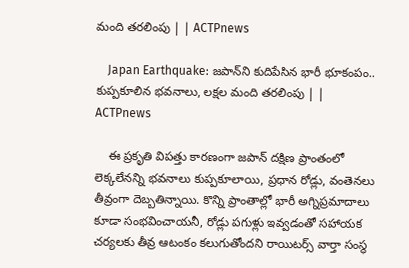మంది తరలింపు | | ACTPnews

    Japan Earthquake: జపాన్‌ని కుదిపేసిన భారీ భూకంపం.. కుప్పకూలిన భవనాలు, లక్షల మంది తరలింపు | | ACTPnews

    ఈ ప్రకృతి విపత్తు కారణంగా జపాన్ దక్షిణ ప్రాంతంలో లెక్కలేనన్ని భవనాలు కుప్పకూలాయి, ప్రధాన రోడ్లు, వంతెనలు తీవ్రంగా దెబ్బతిన్నాయి. కొన్ని ప్రాంతాల్లో భారీ అగ్నిప్రమాదాలు కూడా సంభవించాయనీ, రోడ్లు పగుళ్లు ఇవ్వడంతో సహాయక చర్యలకు తీవ్ర ఆటంకం కలుగుతోందని రాయిటర్స్ వార్తా సంస్థ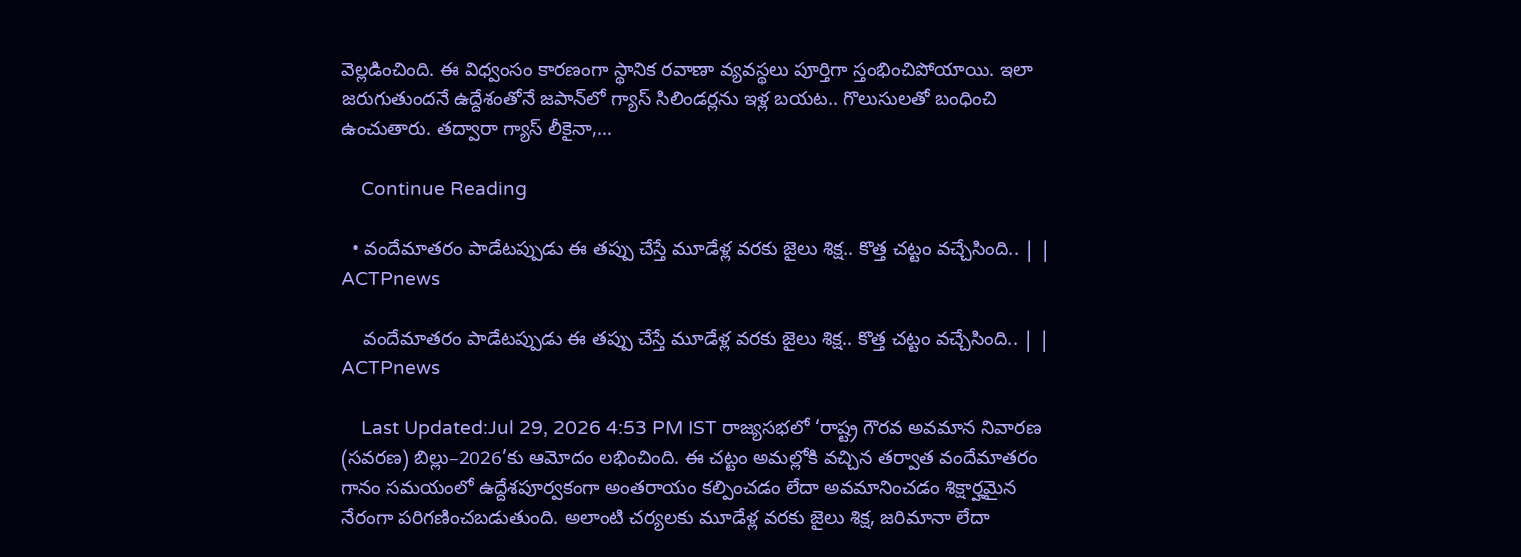వెల్లడించింది. ఈ విధ్వంసం కారణంగా స్థానిక రవాణా వ్యవస్థలు పూర్తిగా స్తంభించిపోయాయి. ఇలా జరుగుతుందనే ఉద్దేశంతోనే జపాన్‌లో గ్యాస్ సిలిండర్లను ఇళ్ల బయట.. గొలుసులతో బంధించి ఉంచుతారు. తద్వారా గ్యాస్ లీకైనా,…

    Continue Reading

  • వందేమాతరం పాడేటప్పుడు ఈ తప్పు చేస్తే మూడేళ్ల వరకు జైలు శిక్ష.. కొత్త చట్టం వచ్చేసింది.. | | ACTPnews

    వందేమాతరం పాడేటప్పుడు ఈ తప్పు చేస్తే మూడేళ్ల వరకు జైలు శిక్ష.. కొత్త చట్టం వచ్చేసింది.. | | ACTPnews

    Last Updated:Jul 29, 2026 4:53 PM IST రాజ్యసభలో ‘రాష్ట్ర గౌరవ అవమాన నివారణ (సవరణ) బిల్లు–2026’కు ఆమోదం లభించింది. ఈ చట్టం అమల్లోకి వచ్చిన తర్వాత వందేమాతరం గానం సమయంలో ఉద్దేశపూర్వకంగా అంతరాయం కల్పించడం లేదా అవమానించడం శిక్షార్హమైన నేరంగా పరిగణించబడుతుంది. అలాంటి చర్యలకు మూడేళ్ల వరకు జైలు శిక్ష, జరిమానా లేదా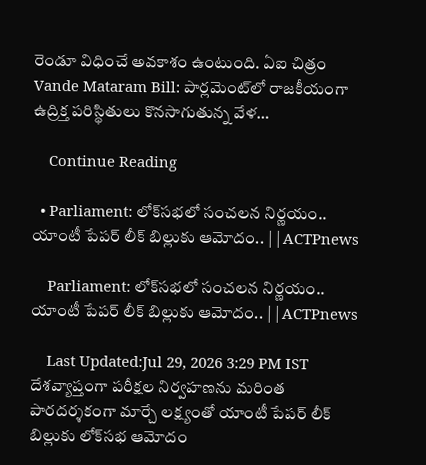రెండూ విధించే అవకాశం ఉంటుంది. ఏఐ చిత్రం Vande Mataram Bill: పార్లమెంట్‌లో రాజకీయంగా ఉద్రిక్త పరిస్థితులు కొనసాగుతున్న వేళ…

    Continue Reading

  • Parliament: లోక్‌సభలో సంచలన నిర్ణయం.. యాంటీ పేపర్ లీక్ బిల్లుకు ఆమోదం.. | | ACTPnews

    Parliament: లోక్‌సభలో సంచలన నిర్ణయం.. యాంటీ పేపర్ లీక్ బిల్లుకు ఆమోదం.. | | ACTPnews

    Last Updated:Jul 29, 2026 3:29 PM IST దేశవ్యాప్తంగా పరీక్షల నిర్వహణను మరింత పారదర్శకంగా మార్చే లక్ష్యంతో యాంటీ పేపర్ లీక్ బిల్లుకు లోక్‌సభ ఆమోదం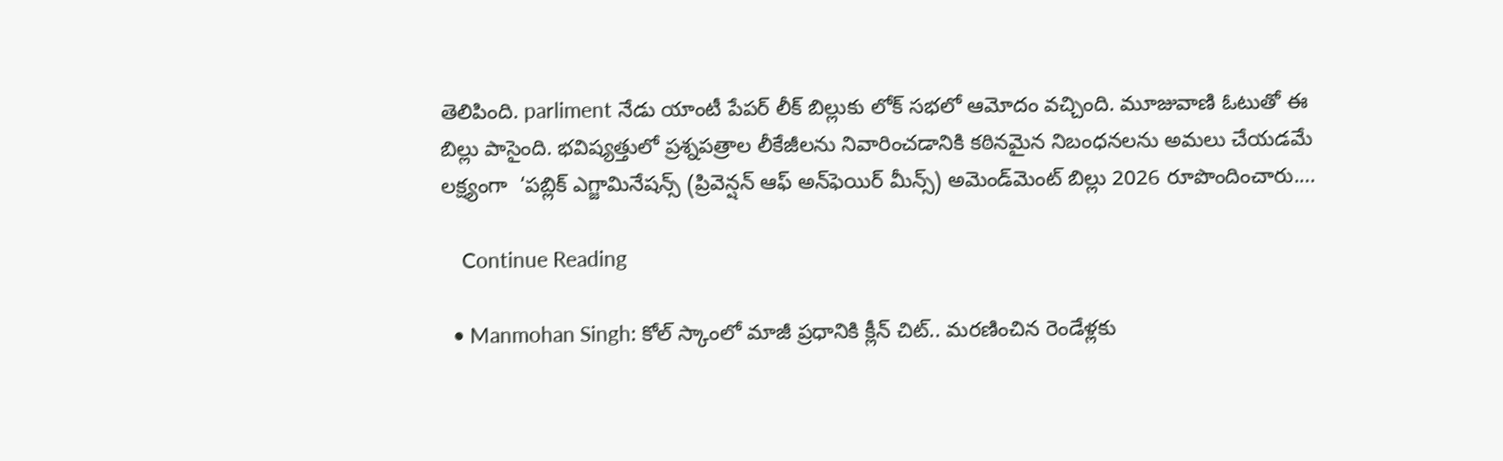తెలిపింది. parliment నేడు యాంటీ పేపర్ లీక్ బిల్లుకు లోక్ సభలో ఆమోదం వచ్చింది. మూజువాణి ఓటుతో ఈ బిల్లు పాసైంది. భవిష్యత్తులో ప్రశ్నపత్రాల లీకేజీలను నివారించడానికి కఠినమైన నిబంధనలను అమలు చేయడమే లక్ష్యంగా  ‘పబ్లిక్ ఎగ్జామినేషన్స్ (ప్రివెన్షన్ ఆఫ్ అన్‌ఫెయిర్ మీన్స్) అమెండ్‌మెంట్ బిల్లు 2026 రూపొందించారు.…

    Continue Reading

  • Manmohan Singh: కోల్ స్కాంలో మాజీ ప్రధానికి క్లీన్ చిట్.. మరణించిన రెండేళ్లకు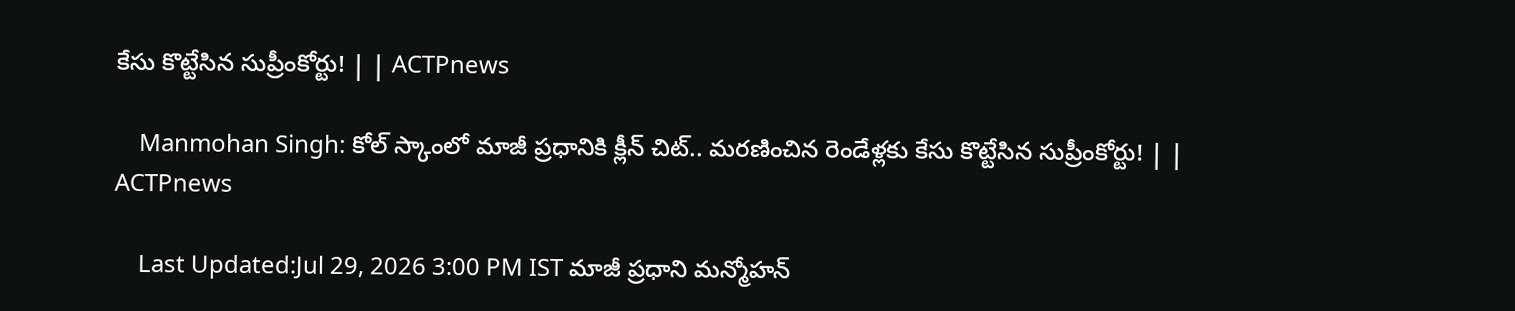కేసు కొట్టేసిన సుప్రీంకోర్టు! | | ACTPnews

    Manmohan Singh: కోల్ స్కాంలో మాజీ ప్రధానికి క్లీన్ చిట్.. మరణించిన రెండేళ్లకు కేసు కొట్టేసిన సుప్రీంకోర్టు! | | ACTPnews

    Last Updated:Jul 29, 2026 3:00 PM IST మాజీ ప్రధాని మన్మోహన్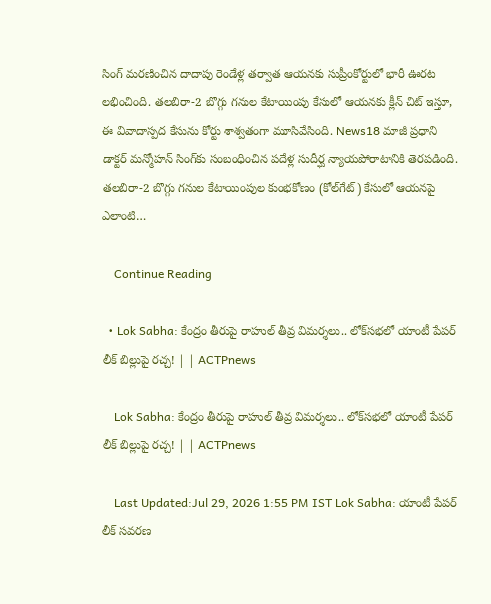సింగ్ మరణించిన దాదాపు రెండేళ్ల తర్వాత ఆయనకు సుప్రీంకోర్టులో భారీ ఊరట లభించింది. తలబిరా-2 బొగ్గు గనుల కేటాయింపు కేసులో ఆయనకు క్లీన్ చిట్ ఇస్తూ, ఈ వివాదాస్పద కేసును కోర్టు శాశ్వతంగా మూసివేసింది. News18 మాజీ ప్రధాని డాక్టర్ మన్మోహన్ సింగ్‌కు సంబంధించిన పదేళ్ల సుదీర్ఘ న్యాయపోరాటానికి తెరపడింది. తలబిరా-2 బొగ్గు గనుల కేటాయింపుల కుంభకోణం (కోల్‌గేట్) కేసులో ఆయనపై ఎలాంటి…

    Continue Reading

  • Lok Sabha: కేంద్రం తీరుపై రాహుల్ తీవ్ర విమర్శలు.. లోక్‌సభలో యాంటీ పేపర్ లీక్ బిల్లుపై రచ్చ! | | ACTPnews

    Lok Sabha: కేంద్రం తీరుపై రాహుల్ తీవ్ర విమర్శలు.. లోక్‌సభలో యాంటీ పేపర్ లీక్ బిల్లుపై రచ్చ! | | ACTPnews

    Last Updated:Jul 29, 2026 1:55 PM IST Lok Sabha: యాంటీ పేపర్ లీక్ సవరణ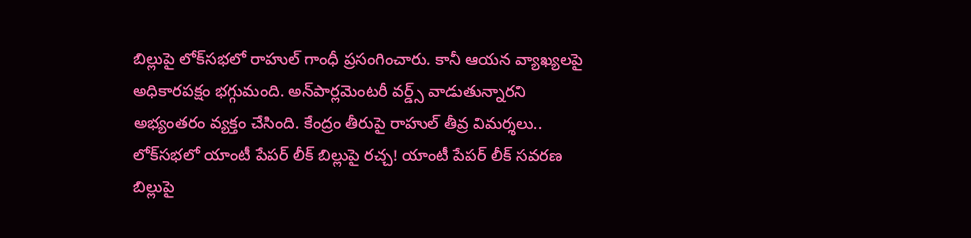బిల్లుపై లోక్‌సభలో రాహుల్ గాంధీ ప్రసంగించారు. కానీ ఆయన వ్యాఖ్యలపై అధికారపక్షం భగ్గుమంది. అన్‌పార్లమెంటరీ వర్డ్స్ వాడుతున్నారని అభ్యంతరం వ్యక్తం చేసింది. కేంద్రం తీరుపై రాహుల్ తీవ్ర విమర్శలు.. లోక్‌సభలో యాంటీ పేపర్ లీక్ బిల్లుపై రచ్చ! యాంటీ పేపర్ లీక్ సవరణ బిల్లుపై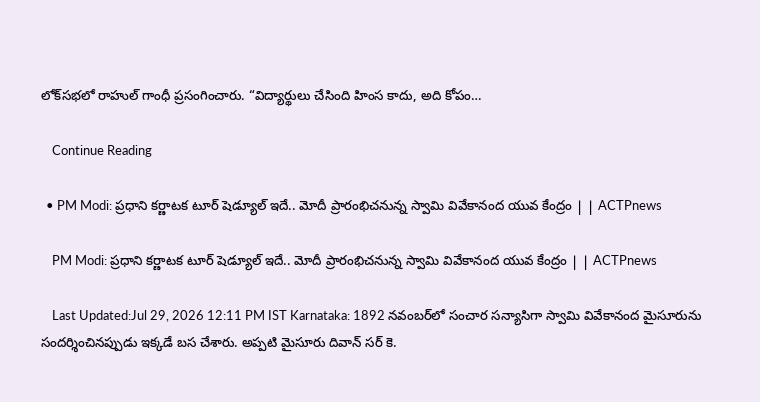లోక్‌సభలో రాహుల్ గాంధీ ప్రసంగించారు. “విద్యార్థులు చేసింది హింస కాదు, అది కోపం…

    Continue Reading

  • PM Modi: ప్రధాని కర్ణాటక టూర్ షెడ్యూల్ ఇదే.. మోదీ ప్రారంభిచనున్న స్వామి వివేకానంద యువ కేంద్రం | | ACTPnews

    PM Modi: ప్రధాని కర్ణాటక టూర్ షెడ్యూల్ ఇదే.. మోదీ ప్రారంభిచనున్న స్వామి వివేకానంద యువ కేంద్రం | | ACTPnews

    Last Updated:Jul 29, 2026 12:11 PM IST Karnataka: 1892 నవంబర్‌లో సంచార సన్యాసిగా స్వామి వివేకానంద మైసూరును సందర్శించినప్పుడు ఇక్కడే బస చేశారు. అప్పటి మైసూరు దివాన్ సర్ కె.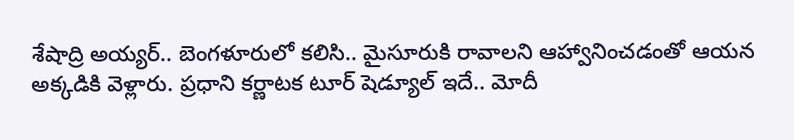శేషాద్రి అయ్యర్.. బెంగళూరులో కలిసి.. మైసూరుకి రావాలని ఆహ్వానించడంతో ఆయన అక్కడికి వెళ్లారు. ప్రధాని కర్ణాటక టూర్ షెడ్యూల్ ఇదే.. మోదీ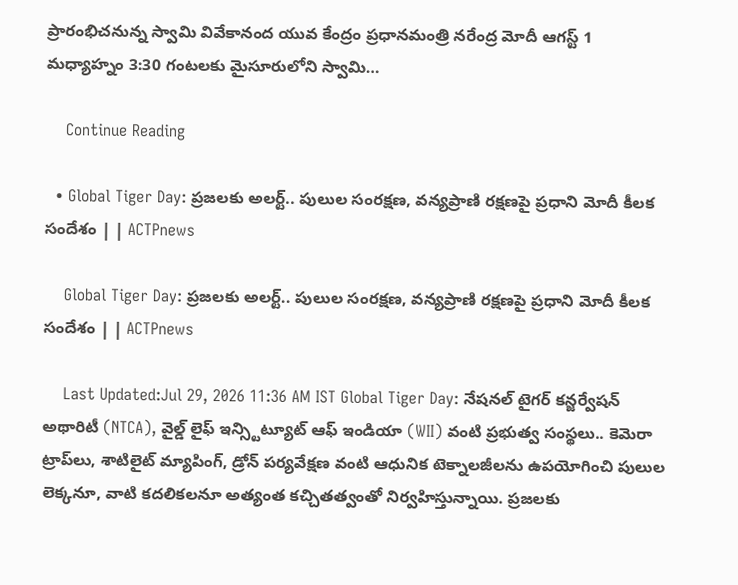ప్రారంభిచనున్న స్వామి వివేకానంద యువ కేంద్రం ప్రధానమంత్రి నరేంద్ర మోదీ ఆగస్ట్ 1 మధ్యాహ్నం 3:30 గంటలకు మైసూరులోని స్వామి…

    Continue Reading

  • Global Tiger Day: ప్రజలకు అలర్ట్.. పులుల సంరక్షణ, వన్యప్రాణి రక్షణపై ప్రధాని మోదీ కీలక సందేశం | | ACTPnews

    Global Tiger Day: ప్రజలకు అలర్ట్.. పులుల సంరక్షణ, వన్యప్రాణి రక్షణపై ప్రధాని మోదీ కీలక సందేశం | | ACTPnews

    Last Updated:Jul 29, 2026 11:36 AM IST Global Tiger Day: నేషనల్ టైగర్ కన్జర్వేషన్ అథారిటీ (NTCA), వైల్డ్ లైఫ్ ఇన్స్టిట్యూట్ ఆఫ్ ఇండియా (WII) వంటి ప్రభుత్వ సంస్థలు.. కెమెరా ట్రాప్‌లు, శాటిలైట్ మ్యాపింగ్, డ్రోన్ పర్యవేక్షణ వంటి ఆధునిక టెక్నాలజీలను ఉపయోగించి పులుల లెక్కనూ, వాటి కదలికలనూ అత్యంత కచ్చితత్వంతో నిర్వహిస్తున్నాయి. ప్రజలకు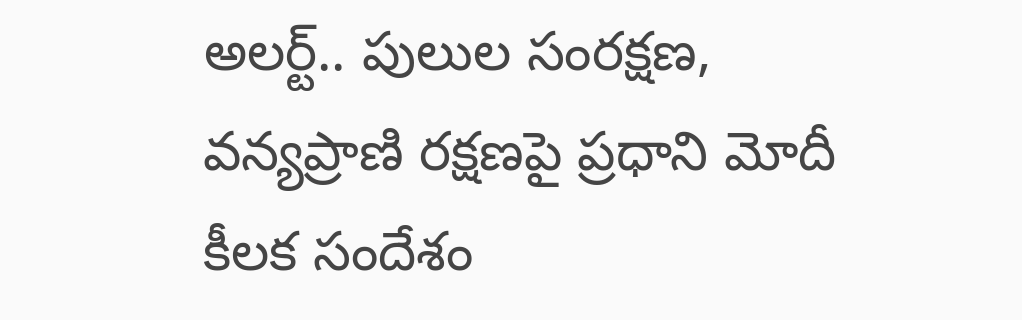అలర్ట్.. పులుల సంరక్షణ, వన్యప్రాణి రక్షణపై ప్రధాని మోదీ కీలక సందేశం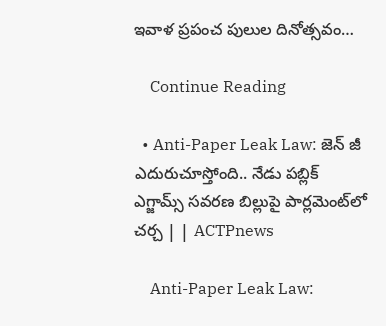ఇవాళ ప్రపంచ పులుల దినోత్సవం…

    Continue Reading

  • Anti-Paper Leak Law: జెన్ జీ ఎదురుచూస్తోంది.. నేడు పబ్లిక్ ఎగ్జామ్స్ సవరణ బిల్లుపై పార్లమెంట్‌లో చర్చ | | ACTPnews

    Anti-Paper Leak Law: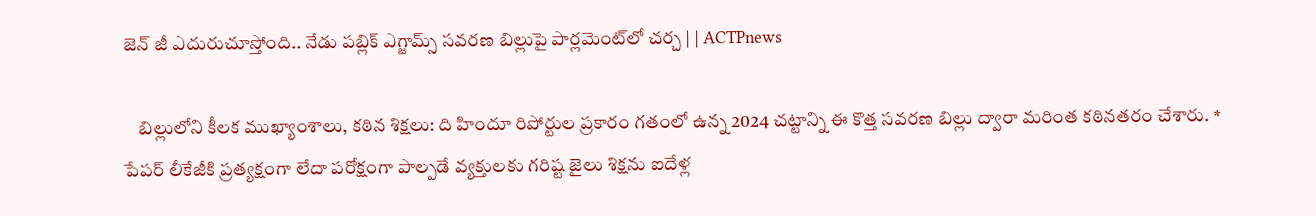జెన్ జీ ఎదురుచూస్తోంది.. నేడు పబ్లిక్ ఎగ్జామ్స్ సవరణ బిల్లుపై పార్లమెంట్‌లో చర్చ | | ACTPnews

    బిల్లులోని కీలక ముఖ్యాంశాలు, కఠిన శిక్షలు: ది హిందూ రిపోర్టుల ప్రకారం గతంలో ఉన్న 2024 చట్టాన్ని ఈ కొత్త సవరణ బిల్లు ద్వారా మరింత కఠినతరం చేశారు. * పేపర్ లీకేజీకి ప్రత్యక్షంగా లేదా పరోక్షంగా పాల్పడే వ్యక్తులకు గరిష్ట జైలు శిక్షను ఐదేళ్ల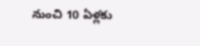నుంచి 10 ఏళ్లకు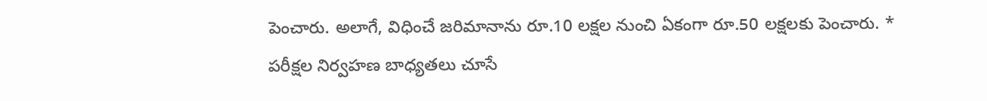పెంచారు. అలాగే, విధించే జరిమానాను రూ.10 లక్షల నుంచి ఏకంగా రూ.50 లక్షలకు పెంచారు. * పరీక్షల నిర్వహణ బాధ్యతలు చూసే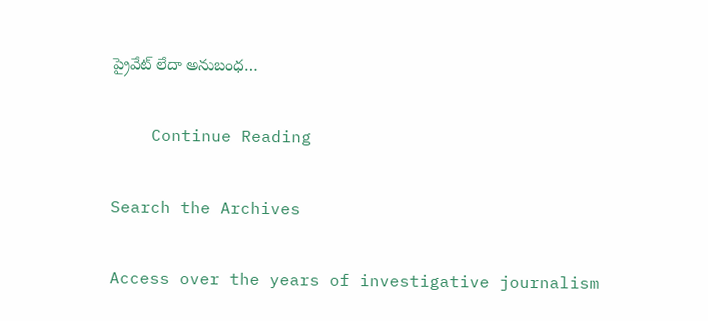ప్రైవేట్ లేదా అనుబంధ…

    Continue Reading

Search the Archives

Access over the years of investigative journalism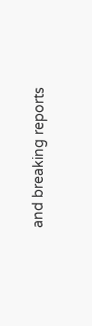and breaking reports